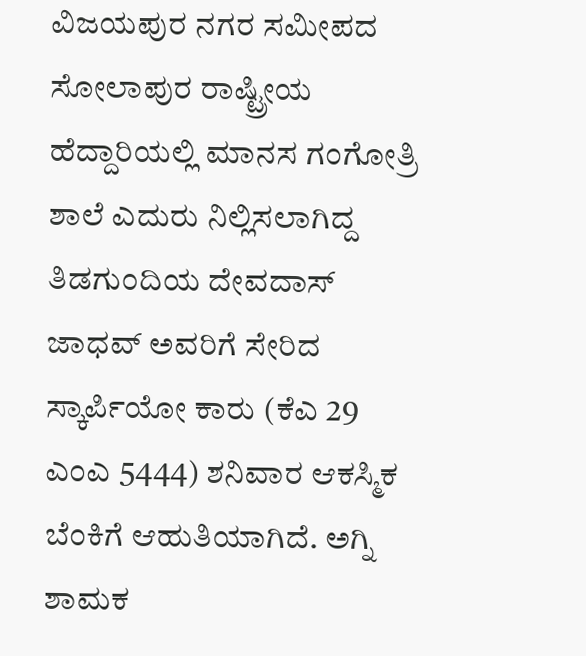ವಿಜಯಪುರ ನಗರ ಸಮೀಪದ ಸೋಲಾಪುರ ರಾಷ್ಟ್ರೀಯ ಹೆದ್ದಾರಿಯಲ್ಲಿ ಮಾನಸ ಗಂಗೋತ್ರಿ ಶಾಲೆ ಎದುರು ನಿಲ್ಲಿಸಲಾಗಿದ್ದ ತಿಡಗುಂದಿಯ ದೇವದಾಸ್ ಜಾಧವ್ ಅವರಿಗೆ ಸೇರಿದ ಸ್ಕಾರ್ಪಿಯೋ ಕಾರು (ಕೆಎ 29 ಎಂಎ 5444) ಶನಿವಾರ ಆಕಸ್ಮಿಕ ಬೆಂಕಿಗೆ ಆಹುತಿಯಾಗಿದೆ. ಅಗ್ನಿ ಶಾಮಕ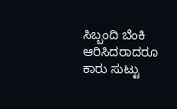ಸಿಬ್ಬಂದಿ ಬೆಂಕಿ ಆರಿಸಿದರಾದರೂ ಕಾರು ಸುಟ್ಟು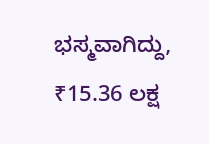ಭಸ್ಮವಾಗಿದ್ದು, ₹15.36 ಲಕ್ಷ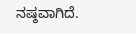ನಷ್ಠವಾಗಿದೆ.